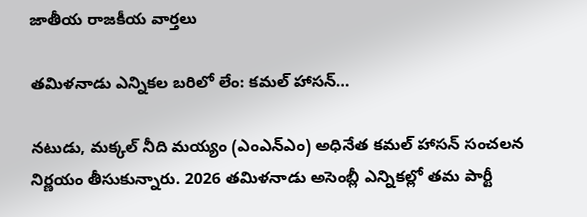జాతీయ రాజకీయ వార్తలు

తమిళనాడు ఎన్నికల బరిలో లేం: కమల్ హాసన్…

నటుడు, మక్కల్ నీది మయ్యం (ఎంఎన్ఎం) అధినేత కమల్ హాసన్ సంచలన నిర్ణయం తీసుకున్నారు. 2026 తమిళనాడు అసెంబ్లీ ఎన్నికల్లో తమ పార్టీ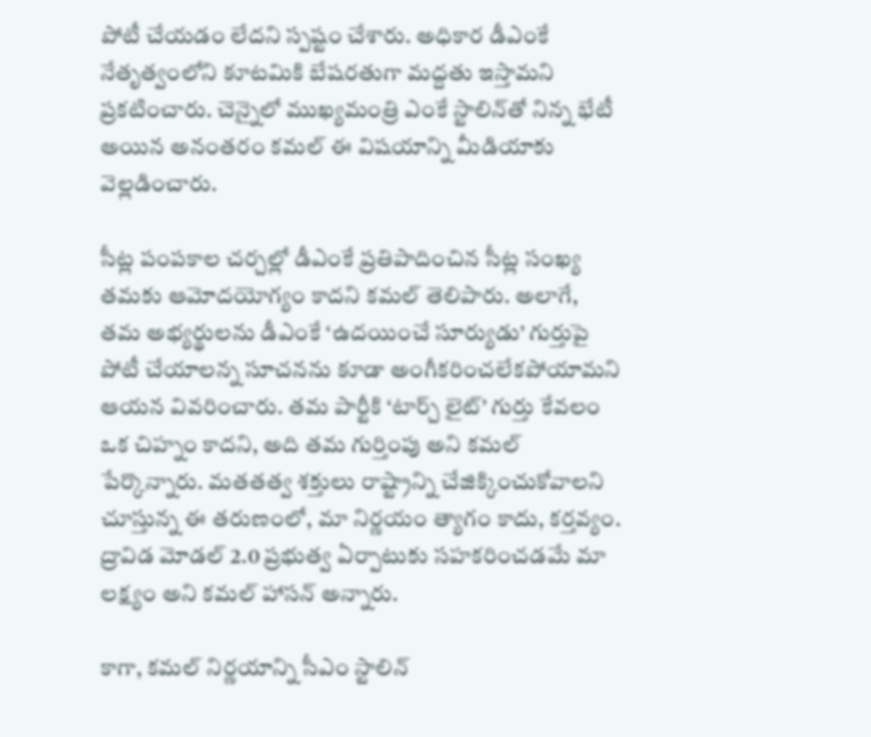పోటీ చేయడం లేదని స్పష్టం చేశారు. అధికార డీఎంకే నేతృత్వంలోని కూటమికి బేషరతుగా మద్దతు ఇస్తామని ప్రకటించారు. చెన్నైలో ముఖ్యమంత్రి ఎంకే స్టాలిన్‌తో నిన్న భేటీ అయిన అనంతరం కమల్ ఈ విషయాన్ని మీడియాకు వెల్లడించారు.

సీట్ల పంపకాల చర్చల్లో డీఎంకే ప్రతిపాదించిన సీట్ల సంఖ్య తమకు ఆమోదయోగ్యం కాదని కమల్ తెలిపారు. అలాగే, తమ అభ్యర్థులను డీఎంకే ‘ఉదయించే సూర్యుడు’ గుర్తుపై పోటీ చేయాలన్న సూచనను కూడా అంగీకరించలేకపోయామని ఆయన వివరించారు. తమ పార్టీకి ‘టార్చ్ లైట్’ గుర్తు కేవలం ఒక చిహ్నం కాదని, అది తమ గుర్తింపు అని కమల్ పేర్కొన్నారు. మతతత్వ శక్తులు రాష్ట్రాన్ని చేజిక్కించుకోవాలని చూస్తున్న ఈ తరుణంలో, మా నిర్ణయం త్యాగం కాదు, కర్తవ్యం. ద్రావిడ మోడల్ 2.0 ప్రభుత్వ ఏర్పాటుకు సహకరించడమే మా లక్ష్యం అని కమల్ హాసన్ అన్నారు.

కాగా, కమల్ నిర్ణయాన్ని సీఎం స్టాలిన్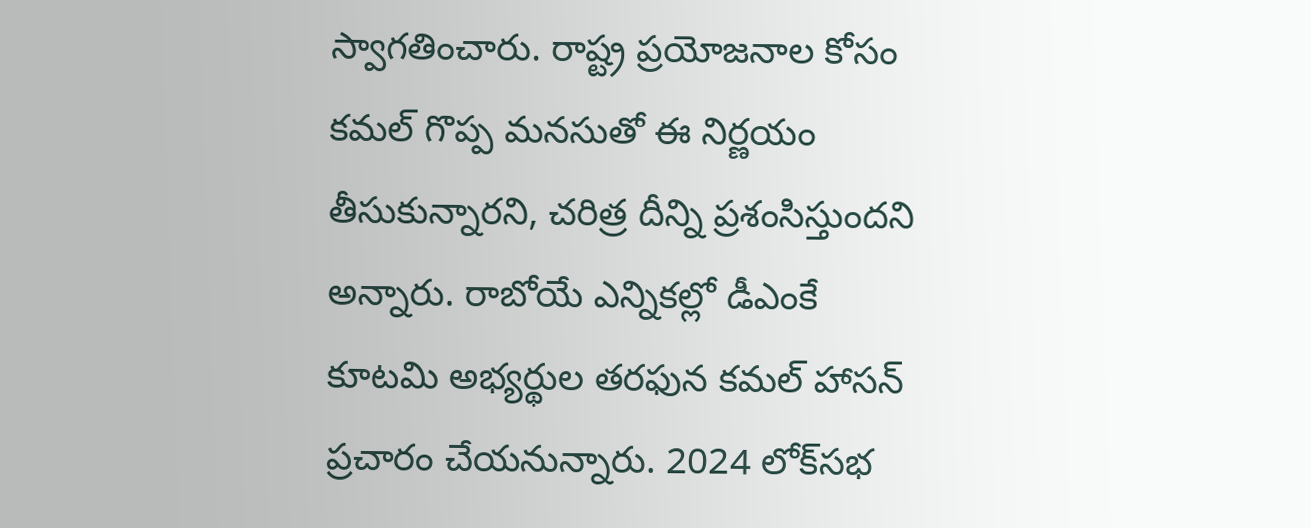స్వాగతించారు. రాష్ట్ర ప్రయోజనాల కోసం కమల్ గొప్ప మనసుతో ఈ నిర్ణయం తీసుకున్నారని, చరిత్ర దీన్ని ప్రశంసిస్తుందని అన్నారు. రాబోయే ఎన్నికల్లో డీఎంకే కూటమి అభ్యర్థుల తరఫున కమల్ హాసన్ ప్రచారం చేయనున్నారు. 2024 లోక్‌సభ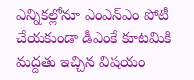ఎన్నికల్లోనూ ఎంఎన్ఎం పోటీ చేయకుండా డీఎంకే కూటమికి మద్దతు ఇచ్చిన విషయం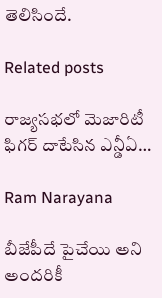తెలిసిందే.

Related posts

రాజ్యసభలో మెజారిటీ ఫిగర్ దాటేసిన ఎన్డీఏ…

Ram Narayana

బీజేపీదే పైచేయి అని అందరికీ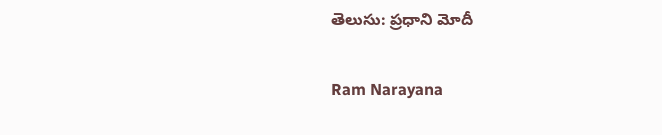తెలుసు: ప్రధాని మోదీ

Ram Narayana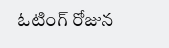ఓటింగ్ రోజున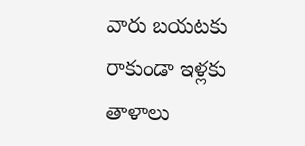వారు బయటకు రాకుండా ఇళ్లకు తాళాలు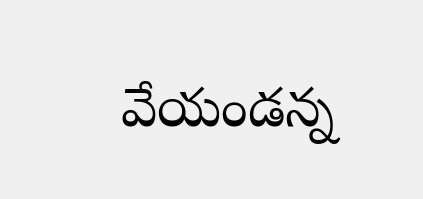వేయండన్న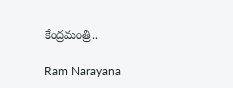కేంద్రమంత్రి..

Ram Narayana